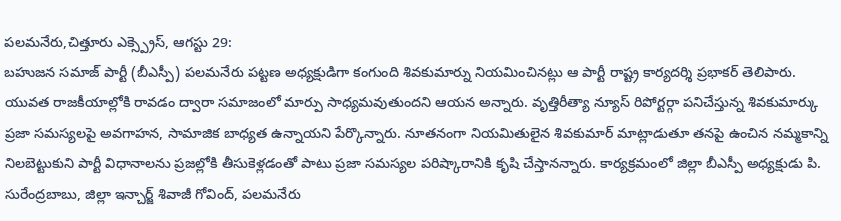పలమనేరు,చిత్తూరు ఎక్స్ప్రెస్, ఆగస్టు 29:
బహుజన సమాజ్ పార్టీ (బీఎస్పీ) పలమనేరు పట్టణ అధ్యక్షుడిగా కంగుంది శివకుమార్ను నియమించినట్లు ఆ పార్టీ రాష్ట్ర కార్యదర్శి ప్రభాకర్ తెలిపారు. యువత రాజకీయాల్లోకి రావడం ద్వారా సమాజంలో మార్పు సాధ్యమవుతుందని ఆయన అన్నారు. వృత్తిరీత్యా న్యూస్ రిపోర్టర్గా పనిచేస్తున్న శివకుమార్కు ప్రజా సమస్యలపై అవగాహన, సామాజిక బాధ్యత ఉన్నాయని పేర్కొన్నారు. నూతనంగా నియమితులైన శివకుమార్ మాట్లాడుతూ తనపై ఉంచిన నమ్మకాన్ని నిలబెట్టుకుని పార్టీ విధానాలను ప్రజల్లోకి తీసుకెళ్లడంతో పాటు ప్రజా సమస్యల పరిష్కారానికి కృషి చేస్తానన్నారు. కార్యక్రమంలో జిల్లా బీఎస్పీ అధ్యక్షుడు పి. సురేంద్రబాబు, జిల్లా ఇన్చార్జ్ శివాజీ గోవింద్, పలమనేరు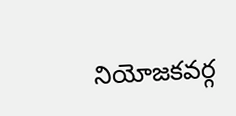నియోజకవర్గ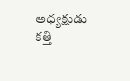అధ్యక్షుడు కత్తి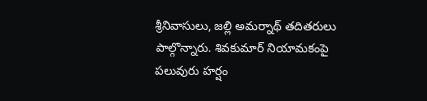శ్రీనివాసులు, జల్లి అమర్నాథ్ తదితరులు పాల్గొన్నారు. శివకుమార్ నియామకంపై పలువురు హర్షం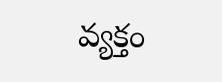వ్యక్తం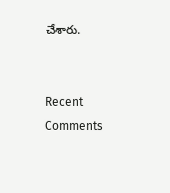చేశారు.


Recent Comments